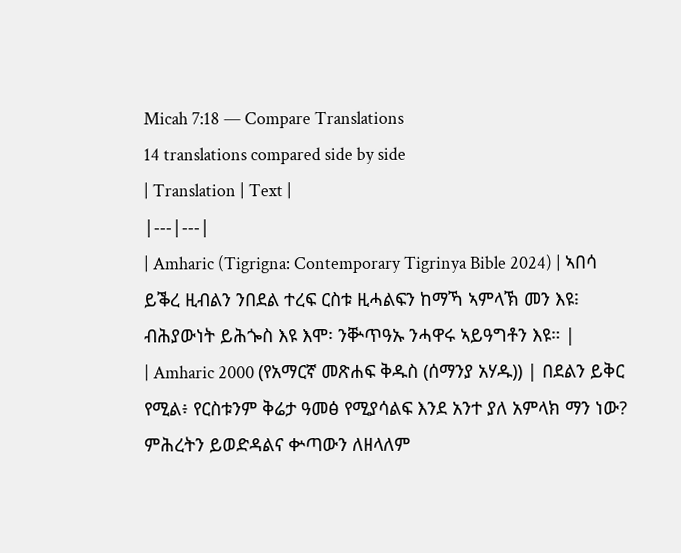Micah 7:18 — Compare Translations
14 translations compared side by side
| Translation | Text |
|---|---|
| Amharic (Tigrigna: Contemporary Tigrinya Bible 2024) | ኣበሳ ይቕረ ዚብልን ንበደል ተረፍ ርስቱ ዚሓልፍን ከማኻ ኣምላኽ መን እዩ፧ ብሕያውነት ይሕጐስ እዩ እሞ፡ ንቝጥዓኡ ንሓዋሩ ኣይዓግቶን እዩ። |
| Amharic 2000 (የአማርኛ መጽሐፍ ቅዱስ (ሰማንያ አሃዱ)) | በደልን ይቅር የሚል፥ የርስቱንም ቅሬታ ዓመፅ የሚያሳልፍ እንደ አንተ ያለ አምላክ ማን ነው? ምሕረትን ይወድዳልና ቍጣውን ለዘላለም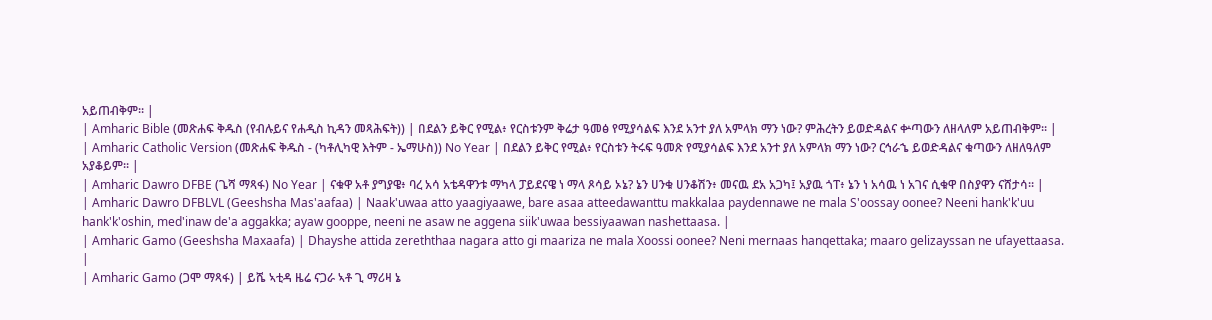አይጠብቅም። |
| Amharic Bible (መጽሐፍ ቅዱስ (የብሉይና የሐዲስ ኪዳን መጻሕፍት)) | በደልን ይቅር የሚል፥ የርስቱንም ቅሬታ ዓመፅ የሚያሳልፍ እንደ አንተ ያለ አምላክ ማን ነው? ምሕረትን ይወድዳልና ቍጣውን ለዘላለም አይጠብቅም። |
| Amharic Catholic Version (መጽሐፍ ቅዱስ - (ካቶሊካዊ እትም - ኤማሁስ)) No Year | በደልን ይቅር የሚል፥ የርስቱን ትሩፍ ዓመጽ የሚያሳልፍ እንደ አንተ ያለ አምላክ ማን ነው? ርኅራኄ ይወድዳልና ቁጣውን ለዘለዓለም አያቆይም። |
| Amharic Dawro DFBE (ጌሻ ማጻፋ) No Year | ናቁዋ አቶ ያግያዌ፥ ባረ አሳ አቴዳዋንቱ ማካላ ፓይደናዌ ነ ማላ ጾሳይ ኦኔ? ኔን ሀንቁ ሀንቆሽን፥ መናዉ ደአ አጋካ፤ አያዉ ጎፐ፥ ኔን ነ አሳዉ ነ አገና ሲቁዋ በስያዋን ናሸታሳ። |
| Amharic Dawro DFBLVL (Geeshsha Mas'aafaa) | Naak'uwaa atto yaagiyaawe, bare asaa atteedawanttu makkalaa paydennawe ne mala S'oossay oonee? Neeni hank'k'uu hank'k'oshin, med'inaw de'a aggakka; ayaw gooppe, neeni ne asaw ne aggena siik'uwaa bessiyaawan nashettaasa. |
| Amharic Gamo (Geeshsha Maxaafa) | Dhayshe attida zereththaa nagara atto gi maariza ne mala Xoossi oonee? Neni mernaas hanqettaka; maaro gelizayssan ne ufayettaasa. |
| Amharic Gamo (ጋሞ ማጻፋ) | ይሼ ኣቲዳ ዜሬ ናጋራ ኣቶ ጊ ማሪዛ ኔ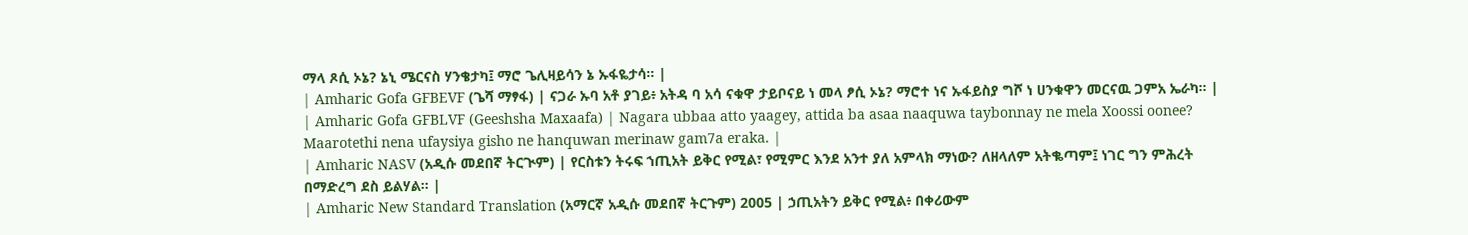ማላ ጾሲ ኦኔ? ኔኒ ሜርናስ ሃንቄታካ፤ ማሮ ጌሊዛይሳን ኔ ኡፋዬታሳ። |
| Amharic Gofa GFBEVF (ጌሻ ማፃፋ) | ናጋራ ኡባ አቶ ያገይ፥ አትዳ ባ አሳ ናቁዋ ታይቦናይ ነ መላ ፆሲ ኦኔ? ማሮተ ነና ኡፋይስያ ግሾ ነ ሀንቁዋን መርናዉ ጋምአ ኤራካ። |
| Amharic Gofa GFBLVF (Geeshsha Maxaafa) | Nagara ubbaa atto yaagey, attida ba asaa naaquwa taybonnay ne mela Xoossi oonee? Maarotethi nena ufaysiya gisho ne hanquwan merinaw gam7a eraka. |
| Amharic NASV (አዲሱ መደበኛ ትርጒም) | የርስቱን ትሩፍ ኀጢአት ይቅር የሚል፣ የሚምር እንደ አንተ ያለ አምላክ ማነው? ለዘላለም አትቈጣም፤ ነገር ግን ምሕረት በማድረግ ደስ ይልሃል። |
| Amharic New Standard Translation (አማርኛ አዲሱ መደበኛ ትርጉም) 2005 | ኃጢአትን ይቅር የሚል፥ በቀሪውም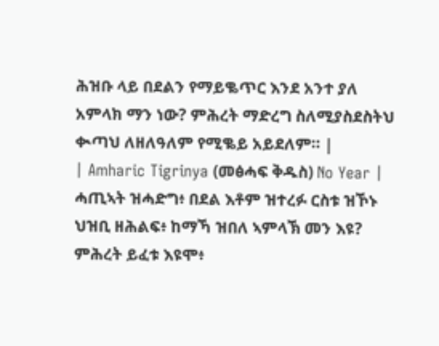ሕዝቡ ላይ በደልን የማይቈጥር እንደ አንተ ያለ አምላክ ማን ነው? ምሕረት ማድረግ ስለሚያስደስትህ ቊጣህ ለዘለዓለም የሚቈይ አይደለም። |
| Amharic Tigrinya (መፅሓፍ ቅዱስ) No Year | ሓጢኣት ዝሓድግ፥ በደል እቶም ዝተረፉ ርስቱ ዝኾኑ ህዝቢ ዘሕልፍ፥ ከማኻ ዝበለ ኣምላኽ መን እዩ? ምሕረት ይፈቱ እዩሞ፥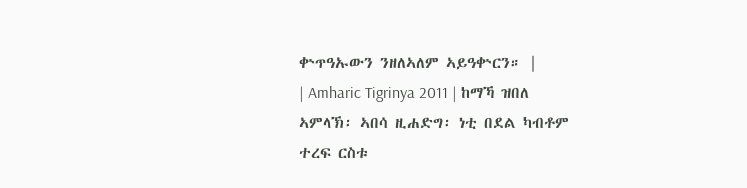ቍጥዓኡውን ንዘለኣለም ኣይዓቍርን። |
| Amharic Tigrinya 2011 | ከማኻ ዝበለ ኣምላኽ፡ ኣበሳ ዚሐድግ፡ ነቲ በደል ካብቶም ተረፍ ርስቱ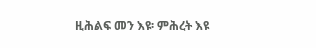ዚሕልፍ መን እዩ፡ ምሕረት እዩ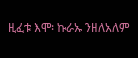ዚፈቱ እሞ፡ ኩራኡ ንዘለአለም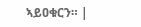ኣይዐቁርን። |